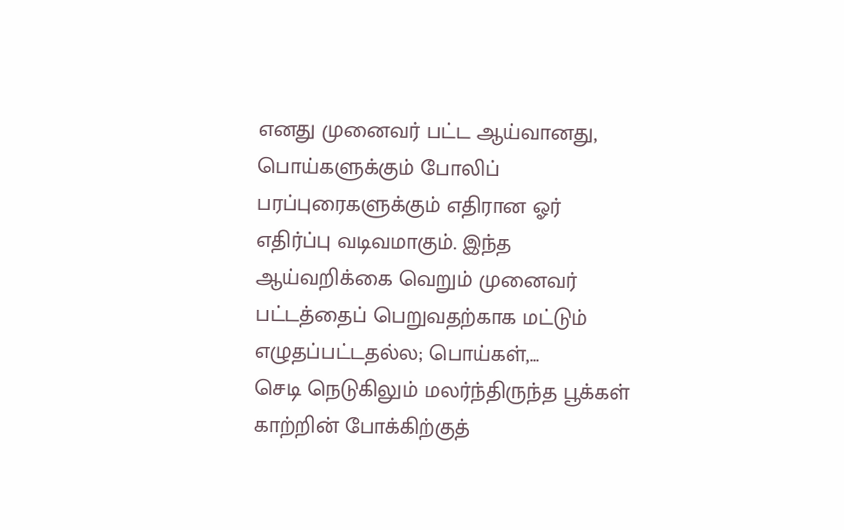எனது முனைவர் பட்ட ஆய்வானது, பொய்களுக்கும் போலிப் பரப்புரைகளுக்கும் எதிரான ஓர் எதிர்ப்பு வடிவமாகும். இந்த ஆய்வறிக்கை வெறும் முனைவர் பட்டத்தைப் பெறுவதற்காக மட்டும் எழுதப்பட்டதல்ல; பொய்கள்,...
செடி நெடுகிலும் மலர்ந்திருந்த பூக்கள் காற்றின் போக்கிற்குத்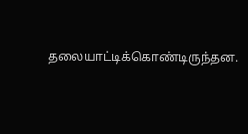தலையாட்டிக்கொண்டிருந்தன.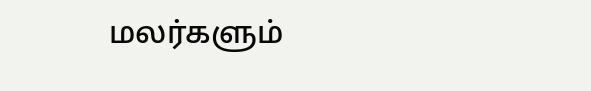மலர்களும்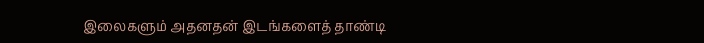இலைகளும் அதனதன் இடங்களைத் தாண்டி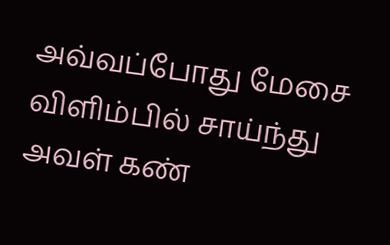அவ்வப்போது மேசை விளிம்பில் சாய்ந்து அவள் கண்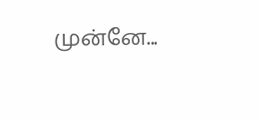முன்னே...